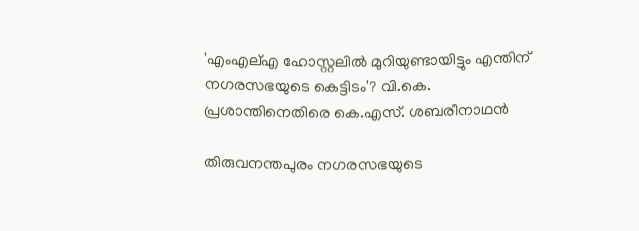'എംഎല്എ ഹോസ്റ്റലിൽ മുറിയുണ്ടായിട്ടും എന്തിന് നഗരസഭയുടെ കെട്ടിടം'? വി.കെ. പ്രശാന്തിനെതിരെ കെ.എസ്. ശബരീനാഥൻ

തിരുവനന്തപുരം നഗരസഭയുടെ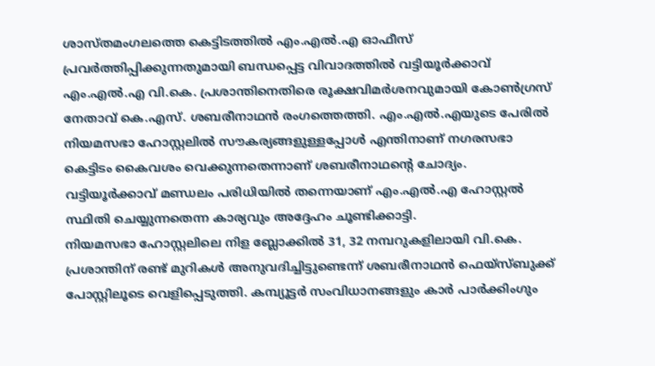ശാസ്തമംഗലത്തെ കെട്ടിടത്തിൽ എം.എൽ.എ ഓഫീസ് പ്രവർത്തിപ്പിക്കുന്നതുമായി ബന്ധപ്പെട്ട വിവാദത്തിൽ വട്ടിയൂർക്കാവ് എം.എൽ.എ വി.കെ. പ്രശാന്തിനെതിരെ രൂക്ഷവിമർശനവുമായി കോൺഗ്രസ് നേതാവ് കെ.എസ്. ശബരീനാഥൻ രംഗത്തെത്തി. എം.എൽ.എയുടെ പേരിൽ നിയമസഭാ ഹോസ്റ്റലിൽ സൗകര്യങ്ങളുള്ളപ്പോൾ എന്തിനാണ് നഗരസഭാ കെട്ടിടം കൈവശം വെക്കുന്നതെന്നാണ് ശബരീനാഥന്റെ ചോദ്യം. വട്ടിയൂർക്കാവ് മണ്ഡലം പരിധിയിൽ തന്നെയാണ് എം.എൽ.എ ഹോസ്റ്റൽ സ്ഥിതി ചെയ്യുന്നതെന്ന കാര്യവും അദ്ദേഹം ചൂണ്ടിക്കാട്ടി.
നിയമസഭാ ഹോസ്റ്റലിലെ നിള ബ്ലോക്കിൽ 31, 32 നമ്പറുകളിലായി വി.കെ. പ്രശാന്തിന് രണ്ട് മുറികൾ അനുവദിച്ചിട്ടുണ്ടെന്ന് ശബരീനാഥൻ ഫെയ്സ്ബുക്ക് പോസ്റ്റിലൂടെ വെളിപ്പെടുത്തി. കമ്പ്യൂട്ടർ സംവിധാനങ്ങളും കാർ പാർക്കിംഗും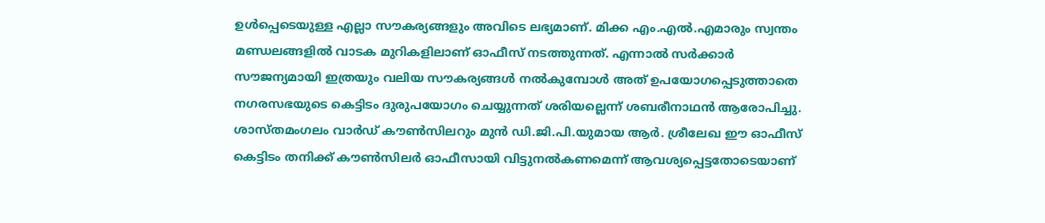ഉൾപ്പെടെയുള്ള എല്ലാ സൗകര്യങ്ങളും അവിടെ ലഭ്യമാണ്. മിക്ക എം.എൽ.എമാരും സ്വന്തം മണ്ഡലങ്ങളിൽ വാടക മുറികളിലാണ് ഓഫീസ് നടത്തുന്നത്. എന്നാൽ സർക്കാർ സൗജന്യമായി ഇത്രയും വലിയ സൗകര്യങ്ങൾ നൽകുമ്പോൾ അത് ഉപയോഗപ്പെടുത്താതെ നഗരസഭയുടെ കെട്ടിടം ദുരുപയോഗം ചെയ്യുന്നത് ശരിയല്ലെന്ന് ശബരീനാഥൻ ആരോപിച്ചു.
ശാസ്തമംഗലം വാർഡ് കൗൺസിലറും മുൻ ഡി.ജി.പി.യുമായ ആർ. ശ്രീലേഖ ഈ ഓഫീസ് കെട്ടിടം തനിക്ക് കൗൺസിലർ ഓഫീസായി വിട്ടുനൽകണമെന്ന് ആവശ്യപ്പെട്ടതോടെയാണ്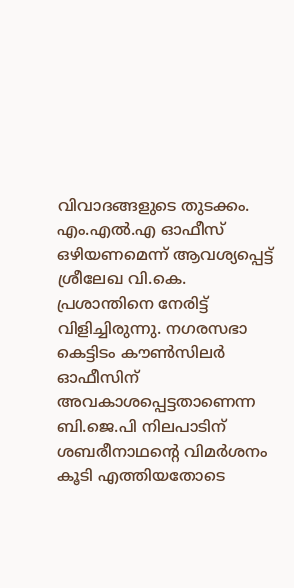വിവാദങ്ങളുടെ തുടക്കം. എം.എൽ.എ ഓഫീസ് ഒഴിയണമെന്ന് ആവശ്യപ്പെട്ട് ശ്രീലേഖ വി.കെ. പ്രശാന്തിനെ നേരിട്ട് വിളിച്ചിരുന്നു. നഗരസഭാ കെട്ടിടം കൗൺസിലർ ഓഫീസിന് അവകാശപ്പെട്ടതാണെന്ന ബി.ജെ.പി നിലപാടിന് ശബരീനാഥന്റെ വിമർശനം കൂടി എത്തിയതോടെ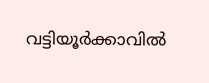വട്ടിയൂർക്കാവിൽ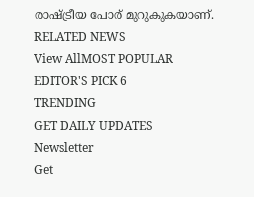രാഷ്ട്രീയ പോര് മുറുകുകയാണ്.
RELATED NEWS
View AllMOST POPULAR
EDITOR'S PICK 6
TRENDING
GET DAILY UPDATES
Newsletter
Get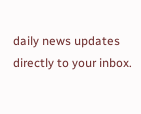daily news updates directly to your inbox.